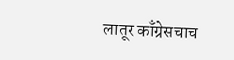लातूर काँग्रेसचाच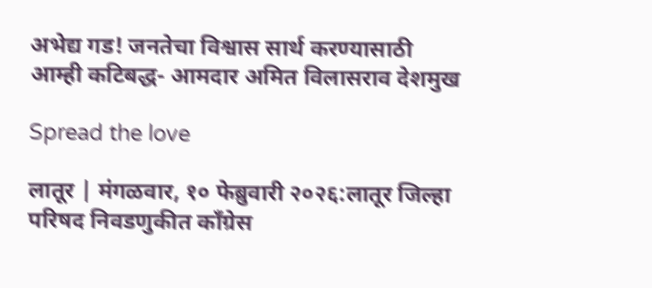अभेद्य गड! जनतेचा विश्वास सार्थ करण्यासाठी आम्ही कटिबद्ध- आमदार अमित विलासराव देशमुख

Spread the love

लातूर | मंगळवार, १० फेब्रुवारी २०२६:लातूर जिल्हा परिषद निवडणुकीत काँग्रेस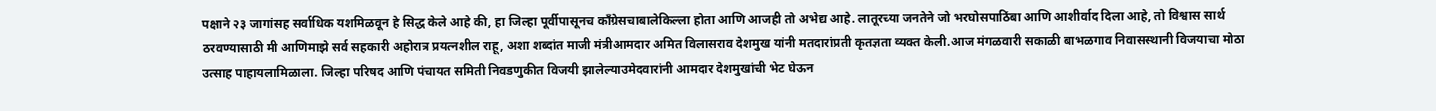पक्षाने २३ जागांसह सर्वाधिक यशमिळवून हे सिद्ध केले आहे की, हा जिल्हा पूर्वीपासूनच काँग्रेसचाबालेकिल्ला होता आणि आजही तो अभेद्य आहे. लातूरच्या जनतेने जो भरघोसपाठिंबा आणि आशीर्वाद दिला आहे, तो विश्वास सार्थ ठरवण्यासाठी मी आणिमाझे सर्व सहकारी अहोरात्र प्रयत्नशील राहू, अशा शब्दांत माजी मंत्रीआमदार अमित विलासराव देशमुख यांनी मतदारांप्रती कृतज्ञता व्यक्त केली.आज मंगळवारी सकाळी बाभळगाव निवासस्थानी विजयाचा मोठा उत्साह पाहायलामिळाला. जिल्हा परिषद आणि पंचायत समिती निवडणुकीत विजयी झालेल्याउमेदवारांनी आमदार देशमुखांची भेट घेऊन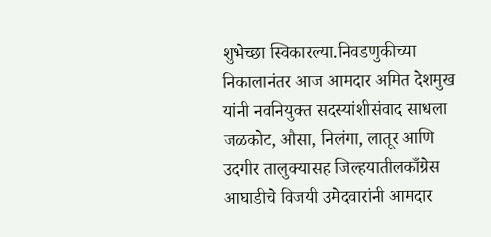शुभेच्छा स्विकारल्या.निवडणुकीच्या निकालानंतर आज आमदार अमित देशमुख यांनी नवनियुक्त सदस्यांशीसंवाद साधला जळकोट, औसा, निलंगा, लातूर आणि उदगीर तालुक्यासह जिल्हयातीलकाँग्रेस आघाडीचे विजयी उमेदवारांनी आमदार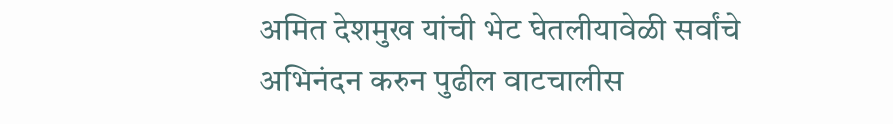अमित देशमुख यांची भेट घेतलीयावेळी सर्वांचे अभिनंदन करुन पुढील वाटचालीस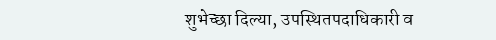शुभेच्छा दिल्या, उपस्थितपदाधिकारी व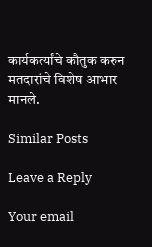कार्यकर्त्यांचे कौतुक करुन मतदारांचे विशेष आभार मानले.

Similar Posts

Leave a Reply

Your email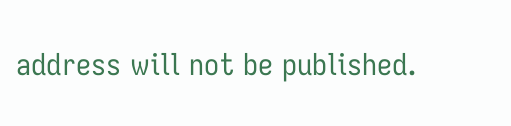address will not be published.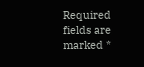Required fields are marked *